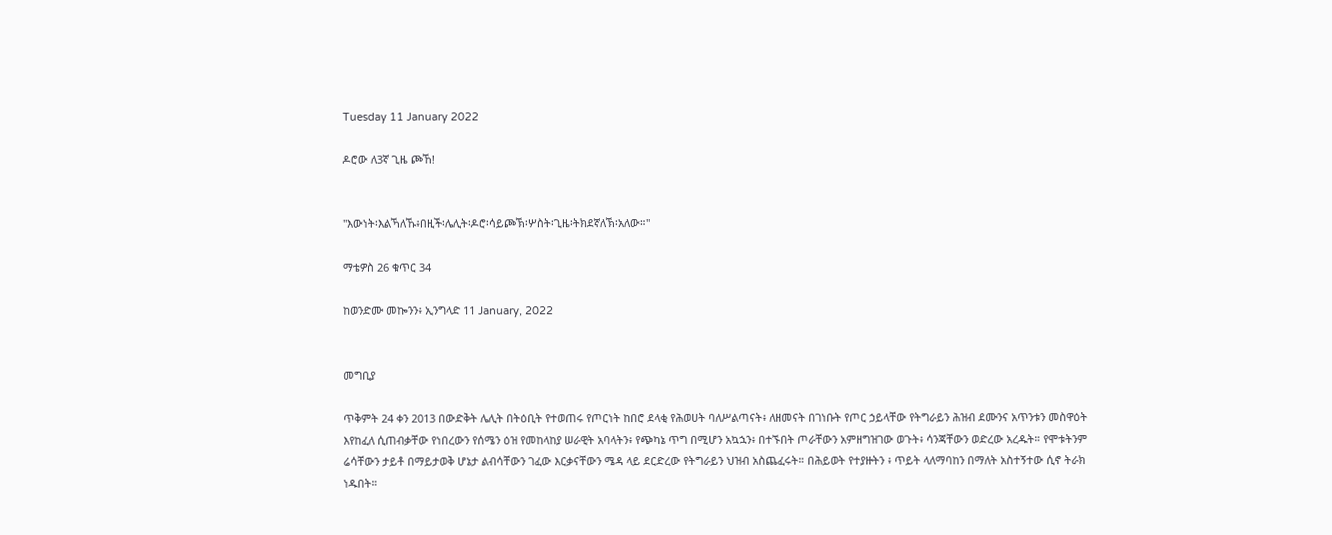Tuesday 11 January 2022

ዶሮው ለ3ኛ ጊዜ ጮኸ!


"እውነት፡እልኻለኹ፥በዚች፡ሌሊት፡ዶሮ፡ሳይጮኽ፡ሦስት፡ጊዜ፡ትክደኛለኽ፡አለው።"

ማቴዎስ 26 ቁጥር 34

ከወንድሙ መኰንን፥ ኢንግላድ 11 January, 2022


መግቢያ

ጥቅምት 24 ቀን 2013 በውድቅት ሌሊት በትዕቢት የተወጠሩ የጦርነት ከበሮ ደላቂ የሕወሀት ባለሥልጣናት፥ ለዘመናት በገነቡት የጦር ኃይላቸው የትግራይን ሕዝብ ደሙንና አጥንቱን መስዋዕት እየከፈለ ሲጠብቃቸው የነበረውን የሰሜን ዕዝ የመከላከያ ሠራዊት አባላትን፥ የጭካኔ ጥግ በሚሆን አኳኋን፥ በተኙበት ጦራቸውን አምዘግዝገው ወጉት፥ ሳንጃቸውን ወድረው አረዱት። የሞቱትንም ሬሳቸውን ታይቶ በማይታወቅ ሆኔታ ልብሳቸውን ገፈው እርቃናቸውን ሜዳ ላይ ደርድረው የትግራይን ህዝብ አስጨፈሩት። በሕይወት የተያዙትን ፥ ጥይት ላለማባከን በማለት አስተኝተው ሲኖ ትራክ ነዱበት።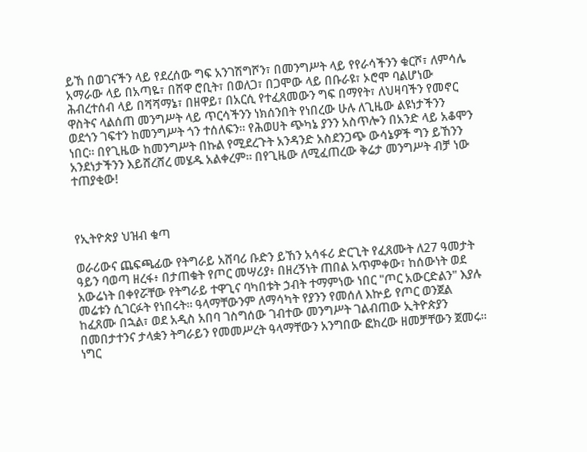ይኸ በወገናችን ላይ የደረሰው ግፍ አንገሽግሾን፣ በመንግሥት ላይ የየራሳችንን ቁርሾ፣ ለምሳሌ አማራው ላይ በአጣዬ፣ በሸዋ ሮቢት፣ በወለጋ፣ በጋሞው ላይ በቡራዩ፣ ኦሮሞ ባልሆነው ሕብረተሰብ ላይ በሻሻማኔ፣ በዘዋይ፣ በአርሲ የተፈጸመውን ግፍ በማየት፣ ለህዛባችን የመኖር ዋስትና ላልሰጠ መንግሥት ላይ ጥርሳችንን ነክሰንበት የነበረው ሁሉ ለጊዜው ልዩነታችንን ወደጎን ገፍተን ከመንግሥት ጎን ተሰለፍን። የሕወሀት ጭካኔ ያንን አስጥሎን በአንድ ላይ አቆሞን ነበር። በየጊዜው ከመንግሥት በኩል የሚደረጉት አንዳንድ አስደንጋጭ ውሳኔዎች ግን ይኸንን አንደነታችንን እይሸረሸረ መሄዱ አልቀረም። በየጊዜው ለሚፈጠረው ቅሬታ መንግሥት ብቻ ነው ተጠያቂው!



የኢትዮጵያ ህዝብ ቁጣ

ወራሪውና ጨፍጫፊው የትግራይ አሸባሪ ቡድን ይኸን አሳፋሪ ድርጊት የፈጸሙት ለ27 ዓመታት ዓይን ባወጣ ዘረፋ፥ በታጠቁት የጦር መሣሪያ፥ በዘረኝነት ጠበል አጥምቀው፣ ከሰውነት ወደ አውሬነት በቀየሯቸው የትግራይ ተዋጊና ባካበቱት ኃብት ተማምነው ነበር "ጦር አውርድልን" እያሉ መሬቱን ሲገርፉት የነበሩት። ዓላማቸውንም ለማሳካት የያንን የመሰለ እኵይ የጦር ወንጀል ከፈጸሙ በኋል፣ ወደ አዲስ አበባ ገስግሰው ገብተው መንግሥት ገልብጠው ኢትዮጵያን በመበታተንና ታላቋን ትግራይን የመመሥረት ዓላማቸውን አንግበው ፎክረው ዘመቻቸውን ጀመሩ። ነግር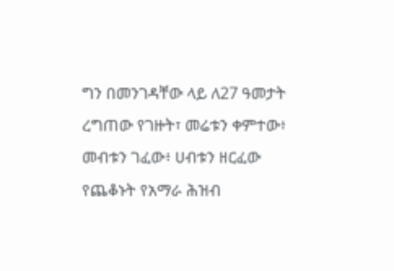ግን በመንገዳቸው ላይ ለ27 ዓመታት ረግጠው የገዙት፣ መሬቱን ቀምተው፥ መብቱን ገፈው፥ ሀብቱን ዘርፈው የጨቆኑት የአማራ ሕዝብ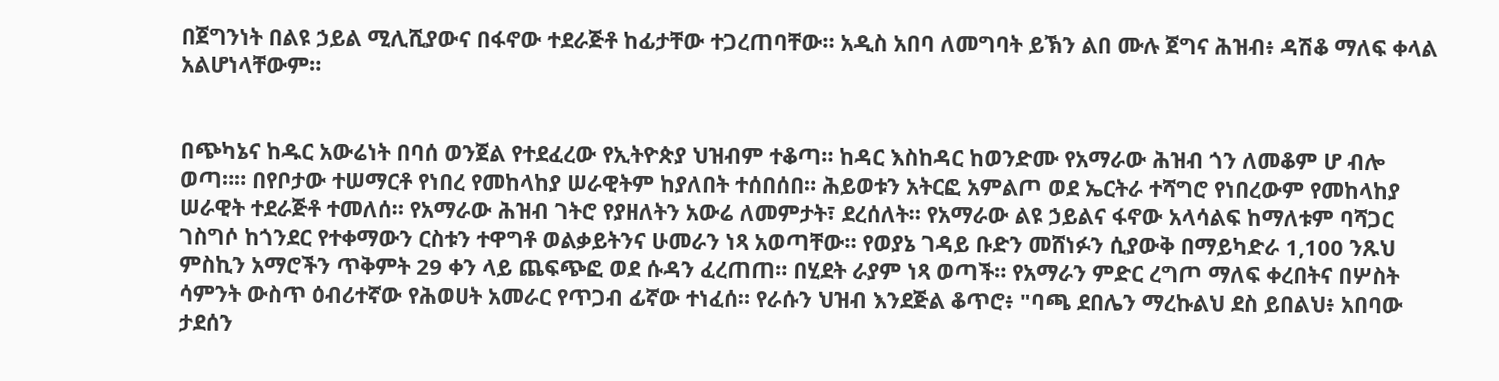በጀግንነት በልዩ ኃይል ሚሊሺያውና በፋኖው ተደራጅቶ ከፊታቸው ተጋረጠባቸው። አዲስ አበባ ለመግባት ይኽን ልበ ሙሉ ጀግና ሕዝብ፥ ዳሽቆ ማለፍ ቀላል አልሆነላቸውም።


በጭካኔና ከዱር አውሬነት በባሰ ወንጀል የተደፈረው የኢትዮጵያ ህዝብም ተቆጣ። ከዳር እስከዳር ከወንድሙ የአማራው ሕዝብ ጎን ለመቆም ሆ ብሎ ወጣ።። በየቦታው ተሠማርቶ የነበረ የመከላከያ ሠራዊትም ከያለበት ተሰበሰበ። ሕይወቱን አትርፎ አምልጦ ወደ ኤርትራ ተሻግሮ የነበረውም የመከላከያ ሠራዊት ተደራጅቶ ተመለሰ። የአማራው ሕዝብ ገትሮ የያዘለትን አውሬ ለመምታት፣ ደረሰለት። የአማራው ልዩ ኃይልና ፋኖው አላሳልፍ ከማለቱም ባሻጋር ገስግሶ ከጎንደር የተቀማውን ርስቱን ተዋግቶ ወልቃይትንና ሁመራን ነጻ አወጣቸው። የወያኔ ገዳይ ቡድን መሸነፉን ሲያውቅ በማይካድራ 1,100 ንጹህ ምስኪን አማሮችን ጥቅምት 29 ቀን ላይ ጨፍጭፎ ወደ ሱዳን ፈረጠጠ። በሂደት ራያም ነጻ ወጣች። የአማራን ምድር ረግጦ ማለፍ ቀረበትና በሦስት ሳምንት ውስጥ ዕብሪተኛው የሕወሀት አመራር የጥጋብ ፊኛው ተነፈሰ። የራሱን ህዝብ እንደጅል ቆጥሮ፥ "ባጫ ደበሌን ማረኩልህ ደስ ይበልህ፥ አበባው ታደሰን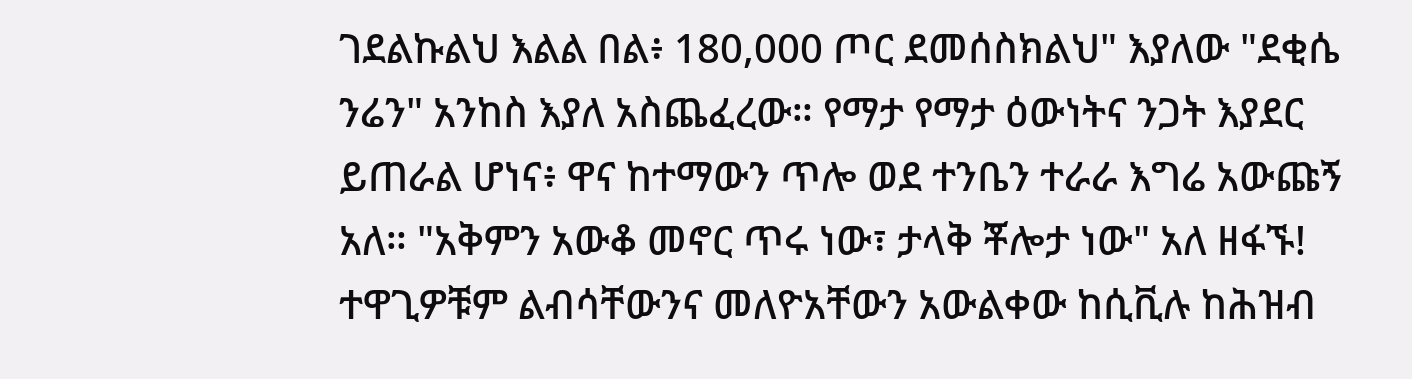ገደልኩልህ እልል በል፥ 180,000 ጦር ደመሰስክልህ" እያለው "ደቂሴ ንሬን" አንከስ እያለ አስጨፈረው። የማታ የማታ ዕውነትና ንጋት እያደር ይጠራል ሆነና፥ ዋና ከተማውን ጥሎ ወደ ተንቤን ተራራ እግሬ አውጩኝ አለ። "አቅምን አውቆ መኖር ጥሩ ነው፣ ታላቅ ቾሎታ ነው" አለ ዘፋኙ! ተዋጊዎቹም ልብሳቸውንና መለዮአቸውን አውልቀው ከሲቪሉ ከሕዝብ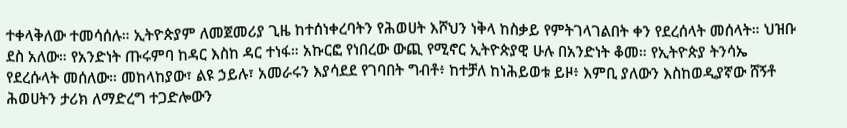ተቀላቅለው ተመሳሰሉ። ኢትዮጵያም ለመጀመሪያ ጊዜ ከተሰነቀረባትን የሕወሀት እሾህን ነቅላ ከስቃይ የምትገላገልበት ቀን የደረሰላት መሰላት። ህዝቡ ደስ አለው። የአንድነት ጡሩምባ ከዳር እስከ ዳር ተነፋ። አኩርፎ የነበረው ውጪ የሚኖር ኢትዮጵያዊ ሁሉ በአንድነት ቆመ። የኢትዮጵያ ትንሳኤ የደረሱላት መሰለው። መከላከያው፣ ልዩ ኃይሉ፣ አመራሩን እያሳደደ የገባበት ግብቶ፥ ከተቻለ ከነሕይወቱ ይዞ፥ እምቢ ያለውን እስከወዲያኛው ሸኝቶ ሕወሀትን ታሪክ ለማድረግ ተጋድሎውን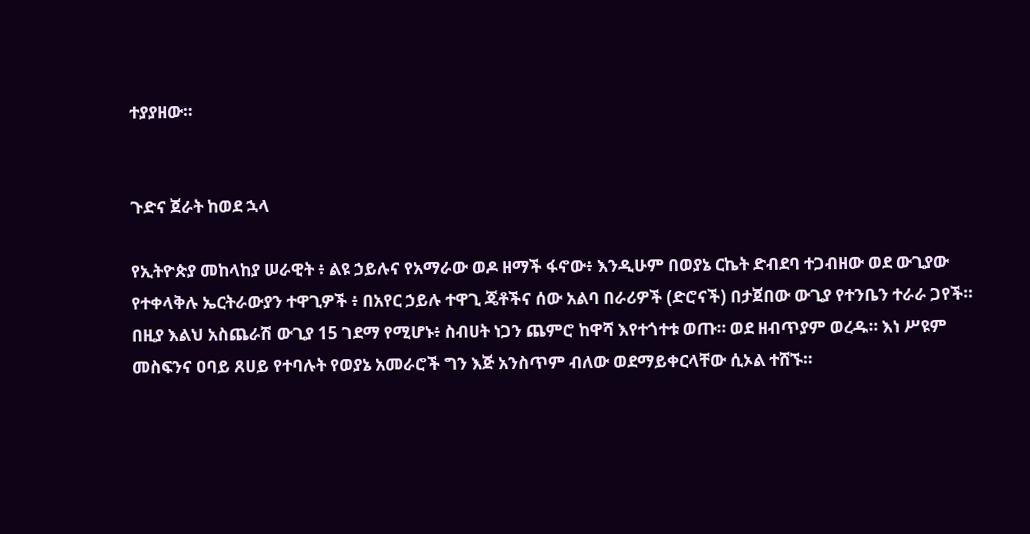ተያያዘው።


ጉድና ጀራት ከወደ ኋላ

የኢትዮጵያ መከላከያ ሠራዊት ፥ ልዩ ኃይሉና የአማራው ወዶ ዘማች ፋኖው፥ እንዲሁም በወያኔ ርኬት ድብደባ ተጋብዘው ወደ ውጊያው የተቀላቅሉ ኤርትራውያን ተዋጊዎች ፥ በአየር ኃይሉ ተዋጊ ጄቶችና ሰው አልባ በራሪዎች (ድሮናች) በታጀበው ውጊያ የተንቤን ተራራ ጋየች። በዚያ እልህ አስጨራሽ ውጊያ 15 ገደማ የሚሆኑ፥ ስብሀት ነጋን ጨምሮ ከዋሻ እየተጎተቱ ወጡ። ወደ ዘብጥያም ወረዱ። እነ ሥዩም መስፍንና ዐባይ ጸሀይ የተባሉት የወያኔ አመራሮች ግን እጅ አንስጥም ብለው ወደማይቀርላቸው ሲኦል ተሸኙ።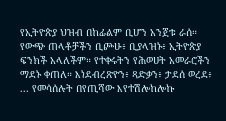የኢትዮጵያ ህዝብ በከፊልም ቢሆን አንጀቱ ራሰ። የውጭ ጠላቶቻችን ቢጮሁ፥ ቢያላዝኑ፥ ኢትዮጵያ ፍንክች አላለችም። የተቀሩትን የሕወሀት አመራሮችን ማደኑ ቀጠለ። እነደብረጽዮን፥ ጻድቃን፥ ታደሰ ወረደ፥ ... የመሳሰሉት በየጢሻው እየተሽሎከሎኩ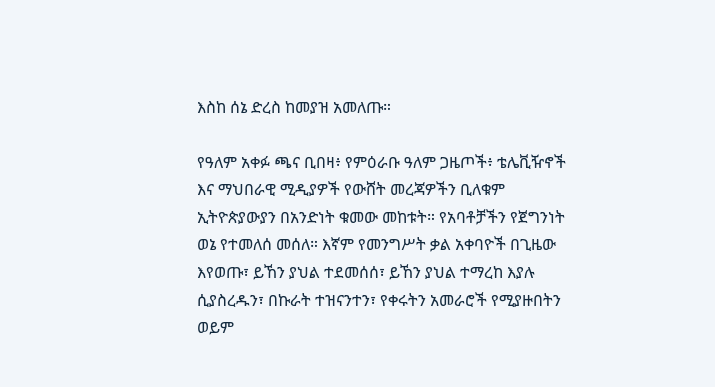እስከ ሰኔ ድረስ ከመያዝ አመለጡ።

የዓለም አቀፉ ጫና ቢበዛ፥ የምዕራቡ ዓለም ጋዜጦች፥ ቴሌቪዥኖች እና ማህበራዊ ሚዲያዎች የውሸት መረጃዎችን ቢለቁም ኢትዮጵያውያን በአንድነት ቁመው መከቱት። የአባቶቻችን የጀግንነት ወኔ የተመለሰ መሰለ። እኛም የመንግሥት ቃል አቀባዮች በጊዜው እየወጡ፣ ይኸን ያህል ተደመሰሰ፣ ይኸን ያህል ተማረከ እያሉ ሲያስረዱን፣ በኩራት ተዝናንተን፣ የቀሩትን አመራሮች የሚያዙበትን ወይም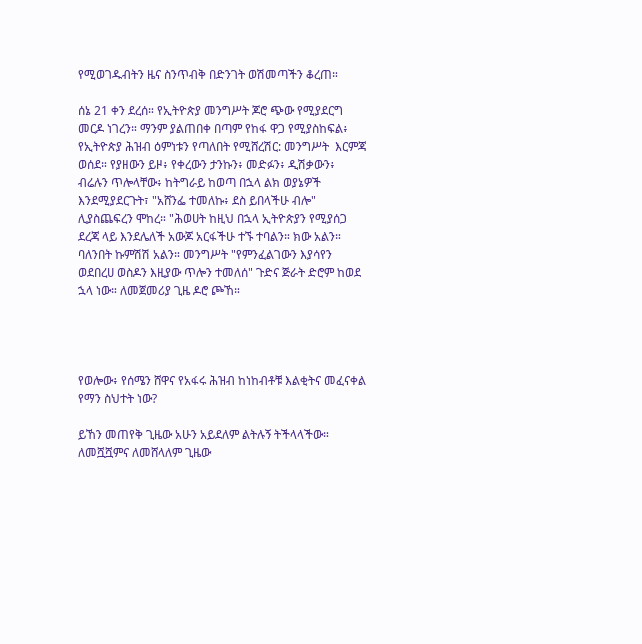የሚወገዱብትን ዜና ስንጥብቅ በድንገት ወሽመጣችን ቆረጠ።

ሰኔ 21 ቀን ደረሰ። የኢትዮጵያ መንግሥት ጆሮ ጭው የሚያደርግ መርዶ ነገረን። ማንም ያልጠበቀ በጣም የከፋ ዋጋ የሚያስከፍል፥ የኢትዮጵያ ሕዝብ ዕምነቱን የጣለበት የሚሸረሽር: መንግሥት  እርምጃ ወሰደ። የያዘውን ይዞ፥ የቀረውን ታንኩን፥ መድፉን፥ ዲሽቃውን፥ ብሬሉን ጥሎላቸው፥ ከትግራይ ከወጣ በኋላ ልክ ወያኔዎች እንደሚያደርጉት፣ "አሸንፌ ተመለኩ፥ ደስ ይበላችሁ ብሎ" ሊያስጨፍረን ሞከረ። "ሕወሀት ከዚህ በኋላ ኢትዮጵያን የሚያሰጋ ደረጃ ላይ እንደሌለች አውጆ አርፋችሁ ተኙ ተባልን። ክው አልን። ባለንበት ኩምሽሽ አልን። መንግሥት "የምንፈልገውን እያሳየን ወደበረሀ ወስዶን እዚያው ጥሎን ተመለሰ" ጉድና ጅራት ድሮም ከወደ ኋላ ነው። ለመጀመሪያ ጊዜ ዶሮ ጮኸ።




የወሎው፥ የሰሜን ሸዋና የአፋሩ ሕዝብ ከነከብቶቹ እልቂትና መፈናቀል የማን ስህተት ነው?

ይኸን መጠየቅ ጊዜው አሁን አይደለም ልትሉኝ ትችላላችው። ለመሿሿምና ለመሸላለም ጊዜው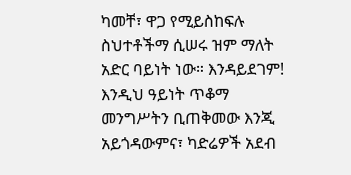ካመቸ፣ ዋጋ የሚይስከፍሉ ስህተቶችማ ሲሠሩ ዝም ማለት አድር ባይነት ነው። እንዳይደገም! እንዲህ ዓይነት ጥቆማ መንግሥትን ቢጠቅመው እንጂ አይጎዳውምና፣ ካድሬዎች አደብ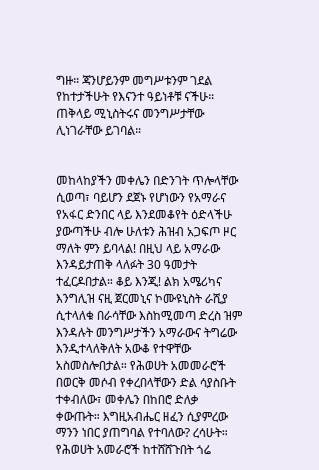ግዙ። ጃንሆይንም መግሥቱንም ገደል የከተታችሁት የእናንተ ዓይነቶቹ ናችሁ። ጠቅላይ ሚኒስትሩና መንግሥታቸው ሊነገራቸው ይገባል።


መከላከያችን መቀሌን በድንገት ጥሎላቸው ሲወጣ፣ ባይሆን ደጀኑ የሆነውን የአማራና የአፋር ድንበር ላይ እንደመቆየት ዕድላችሁ ያውጣችሁ ብሎ ሁለቱን ሕዝብ አጋፍጦ ዞር ማለት ምን ይባላል! በዚህ ላይ አማራው እንዳይታጠቅ ላለፉት 30 ዓመታት ተፈርዶበታል። ቆይ እንጂ! ልክ አሜሪካና እንግሊዝ ናዚ ጀርመኒና ኮሙዩኒስት ራሺያ ሲተላለቁ በራሳቸው እስከሚመጣ ድረስ ዝም እንዳሉት መንግሥታችን አማራውና ትግሬው እንዲተላለቅለት አውቆ የተዋቸው አስመስሎበታል። የሕወሀት አመመራሮች በወርቅ መሶብ የቀረበላቸውን ድል ሳያስቡት ተቀብለው፣ መቀሌን በከበሮ ድለቃ ቀውጡት። እግዚአብሔር ዘፈን ሲያምረው ማንን ነበር ያጠግባል የተባለው? ረሳሁት። የሕወሀት አመራሮች ከተሸሸጉበት ጎሬ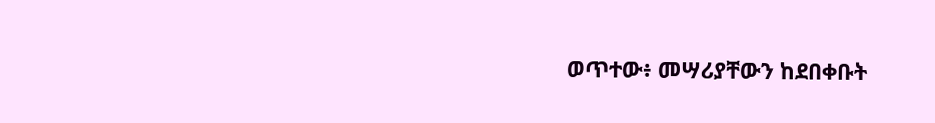ወጥተው፥ መሣሪያቸውን ከደበቀቡት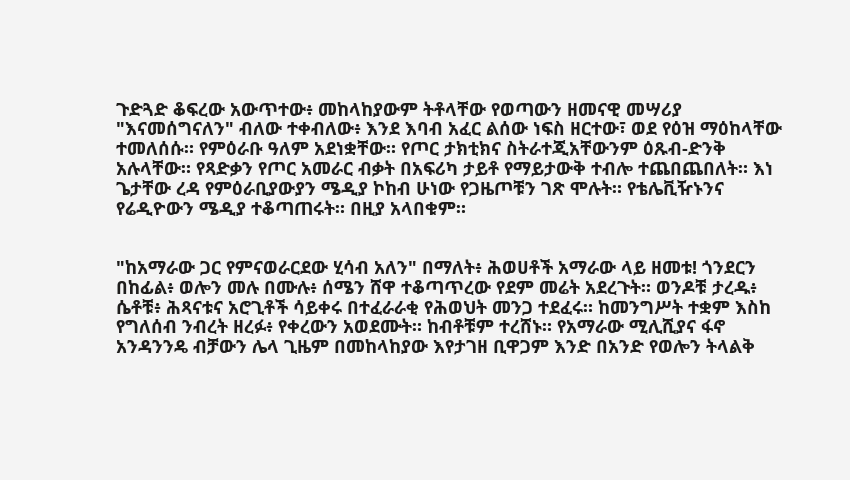ጉድጓድ ቆፍረው አውጥተው፥ መከላከያውም ትቶላቸው የወጣውን ዘመናዊ መሣሪያ "እናመሰግናለን" ብለው ተቀብለው፥ እንደ እባብ አፈር ልሰው ነፍስ ዘርተው፣ ወደ የዕዝ ማዕከላቸው ተመለሰሱ። የምዕራቡ ዓለም አደነቋቸው። የጦር ታክቲክና ስትራተጂአቸውንም ዕጹብ-ድንቅ አሉላቸው። የጻድቃን የጦር አመራር ብቃት በአፍሪካ ታይቶ የማይታውቅ ተብሎ ተጨበጨበለት። እነ ጌታቸው ረዳ የምዕራቢያውያን ሜዲያ ኮከብ ሁነው የጋዜጦቹን ገጽ ሞሉት። የቴሌቪዥኑንና የሬዲዮውን ሜዲያ ተቆጣጠሩት። በዚያ አላበቁም።


"ከአማራው ጋር የምናወራርደው ሂሳብ አለን" በማለት፥ ሕወሀቶች አማራው ላይ ዘመቱ! ጎንደርን በከፊል፥ ወሎን መሉ በሙሉ፥ ሰሜን ሸዋ ተቆጣጥረው የደም መሬት አደረጉት። ወንዶቹ ታረዱ፥ ሴቶቹ፥ ሕጻናቱና አሮጊቶች ሳይቀሩ በተፈራራቂ የሕወህት መንጋ ተደፈሩ። ከመንግሥት ተቋም እስከ የግለሰብ ንብረት ዘረፉ፥ የቀረውን አወደሙት። ከብቶቹም ተረሸኑ። የአማራው ሚሊሺያና ፋኖ አንዳንንዴ ብቻውን ሌላ ጊዜም በመከላከያው እየታገዘ ቢዋጋም እንድ በአንድ የወሎን ትላልቅ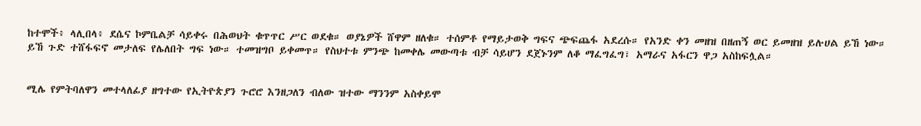ከተሞች፥ ላሊበላ፥ ደሴና ኮምቤልቻ ሳይቀሩ በሕወህት ቁጥጥር ሥር ወደቁ። ወያኔዎች ሸዋም ዘለቁ። ተሰምቶ የማይታወቅ ግፍና ጭፍጨፋ አደረሱ። የአንድ ቀን መዘዝ በዘጠኝ ወር ይመዘዝ ይሉሀል ይኸ ነው። ይኸ ጉድ ተሸፋፍኖ መታለፍ የሌለበት ግፍ ነው። ተመዝግቦ ይቀመጥ። የስህተቱ ምንጭ ከመቀሌ መውጣቱ ብቻ ሳይሆን ደጀኑንም ለቆ ማፈግፈግ፣ አማራና አፋርን ዋጋ አስከፍሏል።


ሚሌ የምትባለዋን መተላለፊያ ዘግተው የኢትዮጵያን ጉሮሮ እንዘጋለን ብለው ዝተው ማንንም አስቀይሞ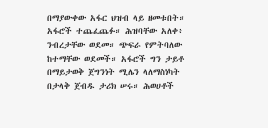በማያውቀው አፋር ህዝብ ላይ ዘመቱበት። አፋሮች ተጨፈጨፉ። ሕዝባቸው አለቀ፥ ንብረታቸው ወደመ። ጭፍራ የምትባለው ከተማቸው ወደመች። አፋሮች ግን ታይቶ በማይታወቅ ጀግንነት ሚሌን ላለማስነካት በታላቅ ጀብዱ ታሪክ ሠሩ። ሕወሀቶች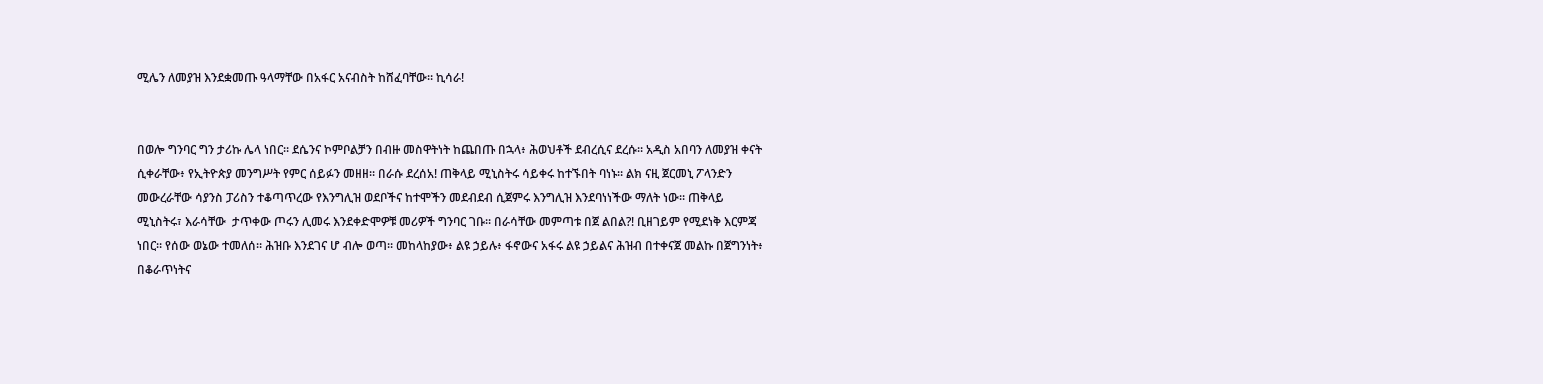ሚሌን ለመያዝ እንደቋመጡ ዓላማቸው በአፋር አናብስት ከሸፈባቸው። ኪሳራ!


በወሎ ግንባር ግን ታሪኩ ሌላ ነበር። ደሴንና ኮምቦልቻን በብዙ መስዋትነት ከጨበጡ በኋላ፥ ሕወህቶች ደብረሲና ደረሱ። አዲስ አበባን ለመያዝ ቀናት ሲቀራቸው፥ የኢትዮጵያ መንግሥት የምር ሰይፉን መዘዘ። በራሱ ደረሰአ! ጠቅላይ ሚኒስትሩ ሳይቀሩ ከተኙበት ባነኑ። ልክ ናዚ ጀርመኒ ፖላንድን መውረራቸው ሳያንስ ፓሪስን ተቆጣጥረው የእንግሊዝ ወደቦችና ከተሞችን መደብደብ ሲጀምሩ እንግሊዝ እንደባነነችው ማለት ነው። ጠቅላይ ሚኒስትሩ፣ እራሳቸው  ታጥቀው ጦሩን ሊመሩ እንደቀድሞዎቹ መሪዎች ግንባር ገቡ። በራሳቸው መምጣቱ በጀ ልበል?! ቢዘገይም የሚደነቅ እርምጃ ነበር። የሰው ወኔው ተመለሰ። ሕዝቡ እንደገና ሆ ብሎ ወጣ። መከላከያው፥ ልዩ ኃይሉ፥ ፋኖውና አፋሩ ልዩ ኃይልና ሕዝብ በተቀናጀ መልኩ በጀግንነት፥ በቆራጥነትና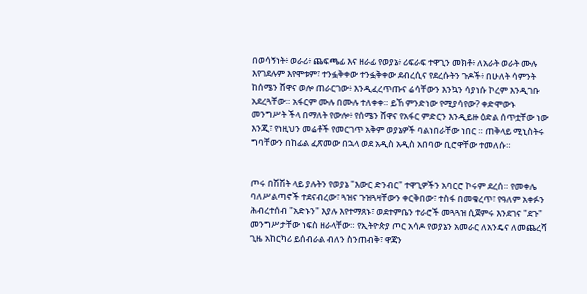በወሳኝነት፥ ወራሪ፥ ጨፍጫፊ እና ዘራፊ የወያኔ፥ ሪፍራፍ ተዋጊን መክቶ፥ ለአራት ወራት ሙሉ  እየገደሉም እየሞቱም፣ ተንፏቅቀው ተንፏቅቀው ደብረሲና የደረሱትን ጉዶች፥ በሁለት ሳምንት ከሰሜን ሸዋና ወሎ ጠራርገው፥ እንዲፈረጥጡና ሬሳቸውን እንኳን ሳያነሱ ኮረም እንዲገቡ አደረጓቸው። አፋርም ሙሉ በሙሉ ተለቀቀ። ይኸ ምንድነው የሚያሳየው? ቀድሞውኑ መንግሥት ችላ በማለት የውሎ፥ የሰሜን ሸዋና የአፋር ምድርን እንዲይዙ ዕድል ሰጥቷቸው ነው እንጂ፣ የነዚህን መሬቶች የመርገጥ አቅም ወያኔዎች ባልነበራቸው ነበር ። ጠቅላይ ሚኒስትሩ ግባቸውን በከፊል ፈጽመው በኋላ ወደ አዲስ አዲስ አበባው ቢሮዋቸው ተመለሱ።


ጦሩ በሽሽት ላይ ያሉትን የወያኔ "እውር ድንብር" ተዋጊዎችን አባርሮ ኮሩም ደረሰ። የመቀሌ ባለሥልጣኖች ተደናብረው፣ ጓዝና ጉዝጓዛቸውን ቀርቅበው፣ ተስፋ በመቁረጥ፣ የዓለም አቀፉን ሕብረተሰብ "አድኑን" እያሉ እየተማጸኑ፣ ወደተምቤን ተራሮች መጓጓዝ ሲጀምሩ እንደገና "ደጉ" መንግሥታቸው ነፍስ ዘራላቸው። የኢትዮጵያ ጦር አሳዶ የወያኔን አመራር ለአንዴና ለመጨረሻ ጊዜ አከርካሪ ይሰብራል ብለን ስንጠብቅ፣ ዋጃን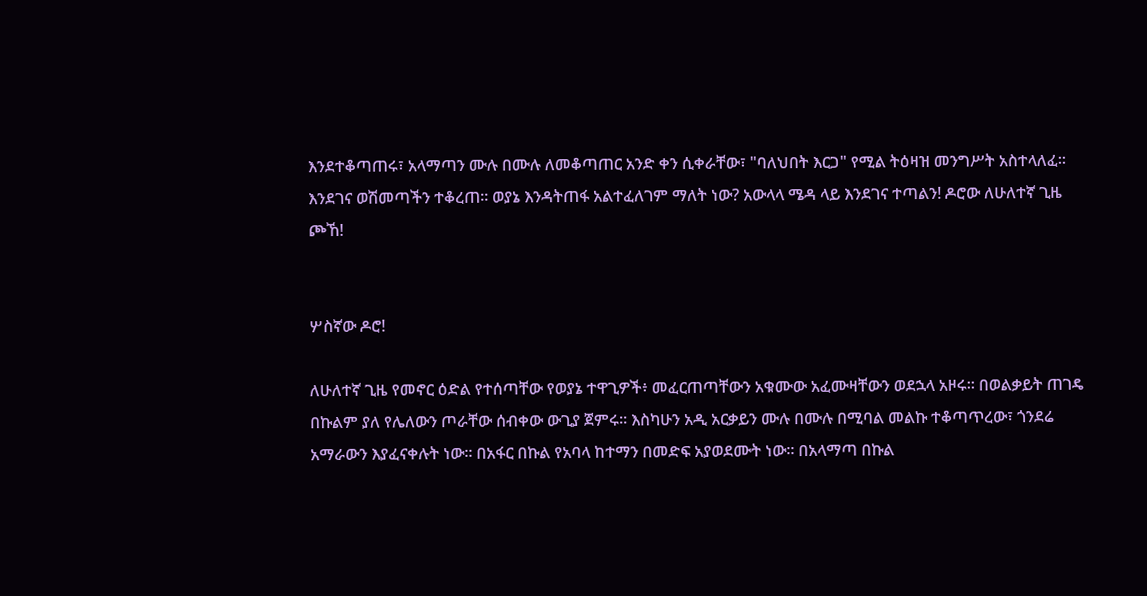እንደተቆጣጠሩ፣ አላማጣን ሙሉ በሙሉ ለመቆጣጠር አንድ ቀን ሲቀራቸው፣ "ባለህበት እርጋ" የሚል ትዕዛዝ መንግሥት አስተላለፈ። እንደገና ወሽመጣችን ተቆረጠ። ወያኔ እንዳትጠፋ አልተፈለገም ማለት ነው? አውላላ ሜዳ ላይ እንደገና ተጣልን! ዶሮው ለሁለተኛ ጊዜ ጮኸ!


ሦስኛው ዶሮ!

ለሁለተኛ ጊዜ የመኖር ዕድል የተሰጣቸው የወያኔ ተዋጊዎች፥ መፈርጠጣቸውን አቁሙው አፈሙዛቸውን ወደኋላ አዞሩ። በወልቃይት ጠገዴ በኩልም ያለ የሌለውን ጦራቸው ሰብቀው ውጊያ ጀምሩ። እስካሁን አዲ አርቃይን ሙሉ በሙሉ በሚባል መልኩ ተቆጣጥረው፣ ጎንደሬ አማራውን እያፈናቀሉት ነው። በአፋር በኩል የአባላ ከተማን በመድፍ አያወደሙት ነው። በአላማጣ በኩል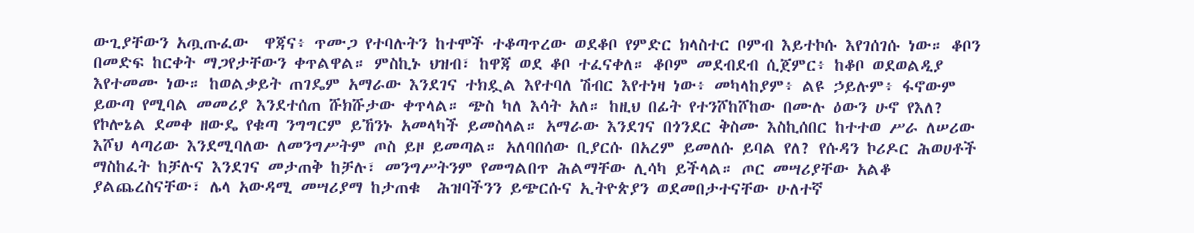ውጊያቸውን አጧጡፈው  ዋጃና፥ ጥሙጋ የተባሉትን ከተሞች ተቆጣጥረው ወደቆቦ የምድር ክላስተር ቦምብ እይተኮሱ እየገሰገሱ ነው። ቆቦን በመድፍ ከርቀት ማጋየታቸውን ቀጥልዋል። ምስኪኑ ህዝብ፣ ከዋጃ ወደ ቆቦ ተፈናቀለ። ቆቦም መደብደብ ሲጀምር፥ ከቆቦ ወደወልዲያ እየተመሙ ነው። ከወልቃይት ጠገዴም አማራው እንደገና ተክዷል እየተባለ ሽብር እየተነዛ ነው፥ መካላከያም፥ ልዩ ኃይሉም፥ ፋኖውም ይውጣ የሚባል መመሪያ እንደተሰጠ ሹክሹታው ቀጥላል። ጭስ ካለ እሳት አለ። ከዚህ በፊት የተንሾከሾከው በሙሉ ዕውን ሁኖ የእለ? የኮሎኔል ደመቀ ዘውዴ የቁጣ ንግግርም ይኸንኑ አመላካች ይመስላል። አማራው እንደገና በጎንደር ቅስሙ እስኪሰበር ከተተወ ሥራ ለሠሪው እሾህ ላጣሪው እንደሚባለው ለመንግሥትም ጦስ ይዞ ይመጣል። አለባበሰው ቢያርሱ በአረም ይመለሱ ይባል የለ? የሱዳን ኮሪዶር ሕወሀቶች ማስከፈት ከቻሉና እንደገና መታጠቅ ከቻሉ፣ መንግሥትንም የመግልበጥ ሕልማቸው ሊሳካ ይችላል። ጦር መሣሪያቸው አልቆ ያልጨረስናቸው፣ ሌላ አውዳሚ መሣሪያማ ከታጠቁ  ሕዝባችንን ይጭርሱና ኢትዮጵያን ወደመበታተናቸው ሁለተኛ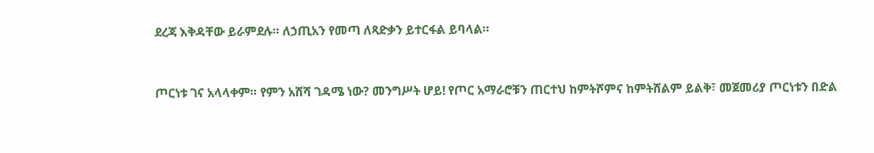ደረጃ እቅዳቸው ይራምደሉ። ለኃጢአን የመጣ ለጻድቃን ይተርፋል ይባላል።


ጦርነቱ ገና አላላቀም። የምን አሸሻ ገዳሜ ነው? መንግሥት ሆይ! የጦር አማራሮቹን ጠርተህ ከምትሾምና ከምትሸልም ይልቅ፣ መጀመሪያ ጦርነቱን በድል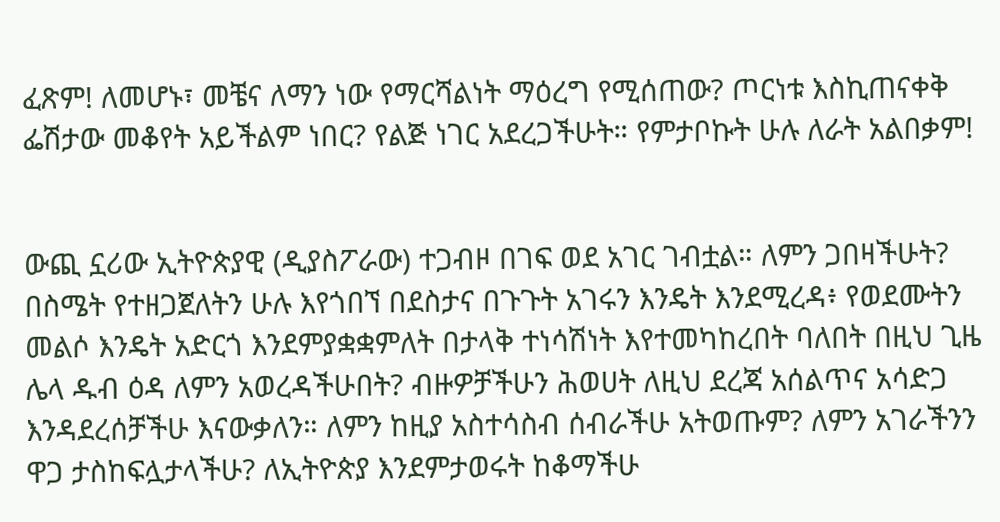ፈጽም! ለመሆኑ፣ መቼና ለማን ነው የማርሻልነት ማዕረግ የሚሰጠው? ጦርነቱ እስኪጠናቀቅ ፌሽታው መቆየት አይችልም ነበር? የልጅ ነገር አደረጋችሁት። የምታቦኩት ሁሉ ለራት አልበቃም!


ውጪ ኗሪው ኢትዮጵያዊ (ዲያስፖራው) ተጋብዞ በገፍ ወደ አገር ገብቷል። ለምን ጋበዛችሁት? በስሜት የተዘጋጀለትን ሁሉ እየጎበኘ በደስታና በጉጉት አገሩን እንዴት እንደሚረዳ፥ የወደሙትን መልሶ እንዴት አድርጎ እንደምያቋቋምለት በታላቅ ተነሳሽነት እየተመካከረበት ባለበት በዚህ ጊዜ ሌላ ዱብ ዕዳ ለምን አወረዳችሁበት? ብዙዎቻችሁን ሕወሀት ለዚህ ደረጃ አሰልጥና አሳድጋ እንዳደረሰቻችሁ እናውቃለን። ለምን ከዚያ አስተሳስብ ሰብራችሁ አትወጡም? ለምን አገራችንን ዋጋ ታስከፍሏታላችሁ? ለኢትዮጵያ እንደምታወሩት ከቆማችሁ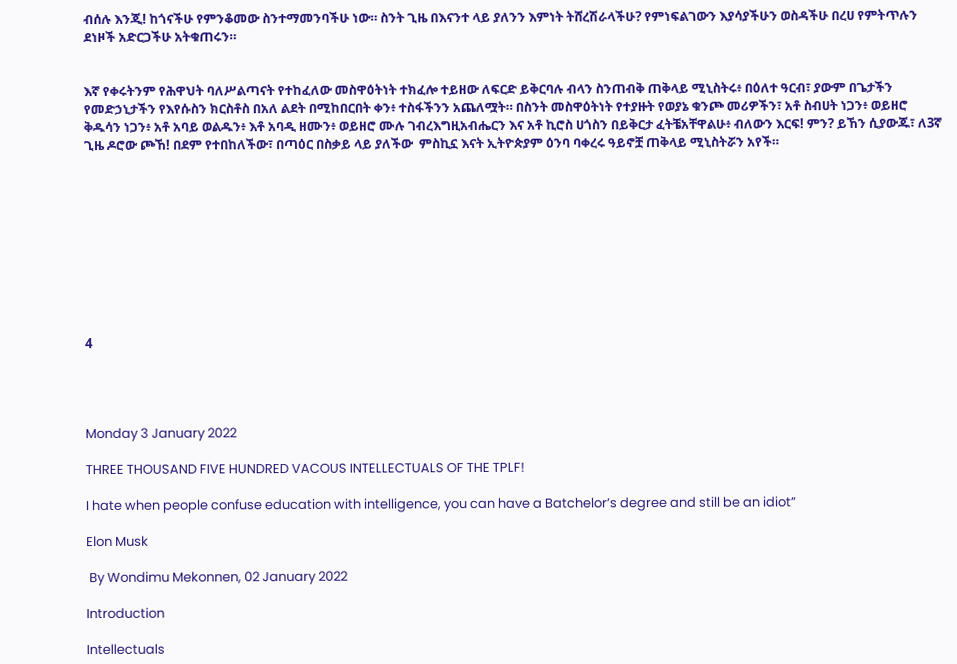ብሰሉ እንጂ! ከጎናችሁ የምንቆመው ስንተማመንባችሁ ነው። ስንት ጊዜ በእናንተ ላይ ያለንን እምነት ትሸረሽራላችሁ? የምነፍልገውን እያሳያችሁን ወስዳችሁ በረሀ የምትጥሉን ደነዞች አድርጋችሁ አትቁጠሩን።


እኛ የቀሩትንም የሕዋህት ባለሥልጣናት የተከፈለው መስዋዕትነት ተክፈሎ ተይዘው ለፍርድ ይቅርባሉ ብላን ስንጠብቅ ጠቅላይ ሚኒስትሩ፥ በዕለተ ዓርብ፣ ያውም በጌታችን የመድኃኒታችን የእየሱስን ክርስቶስ በአለ ልደት በሚከበርበት ቀን፥ ተስፋችንን አጨለሟት። በስንት መስዋዕትነት የተያዙት የወያኔ ቁንጮ መሪዎችን፣ አቶ ስብሀት ነጋን፥ ወይዘሮ ቅዱሳን ነጋን፥ አቶ አባይ ወልዱን፥ እቶ አባዲ ዘሙን፥ ወይዘሮ ሙሉ ገብረእግዚአብሔርን እና አቶ ኪሮስ ሀጎስን በይቅርታ ፈትቼአቸዋልሁ፥ ብለውን እርፍ! ምን? ይኸን ሲያውጁ፣ ለ3ኛ ጊዜ ዶሮው ጮኸ! በደም የተበከለችው፣ በጣዕር በስቃይ ላይ ያለችው  ምስኪኗ እናት ኢትዮጵያም ዕንባ ባቀረሩ ዓይኖቿ ጠቅላይ ሚኒስትሯን አየች።










4




Monday 3 January 2022

THREE THOUSAND FIVE HUNDRED VACOUS INTELLECTUALS OF THE TPLF!

I hate when people confuse education with intelligence, you can have a Batchelor’s degree and still be an idiot”

Elon Musk

 By Wondimu Mekonnen, 02 January 2022

Introduction

Intellectuals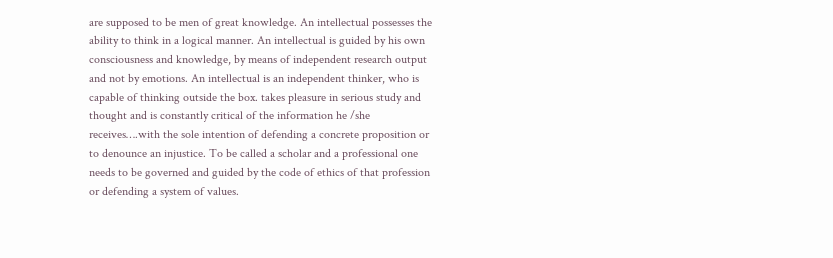are supposed to be men of great knowledge. An intellectual possesses the ability to think in a logical manner. An intellectual is guided by his own consciousness and knowledge, by means of independent research output and not by emotions. An intellectual is an independent thinker, who is capable of thinking outside the box. takes pleasure in serious study and thought and is constantly critical of the information he /she receives….with the sole intention of defending a concrete proposition or to denounce an injustice. To be called a scholar and a professional one needs to be governed and guided by the code of ethics of that profession or defending a system of values.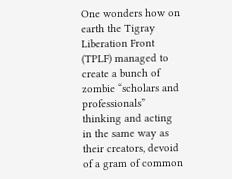One wonders how on earth the Tigray Liberation Front (TPLF) managed to create a bunch of zombie “scholars and professionals” thinking and acting in the same way as their creators, devoid of a gram of common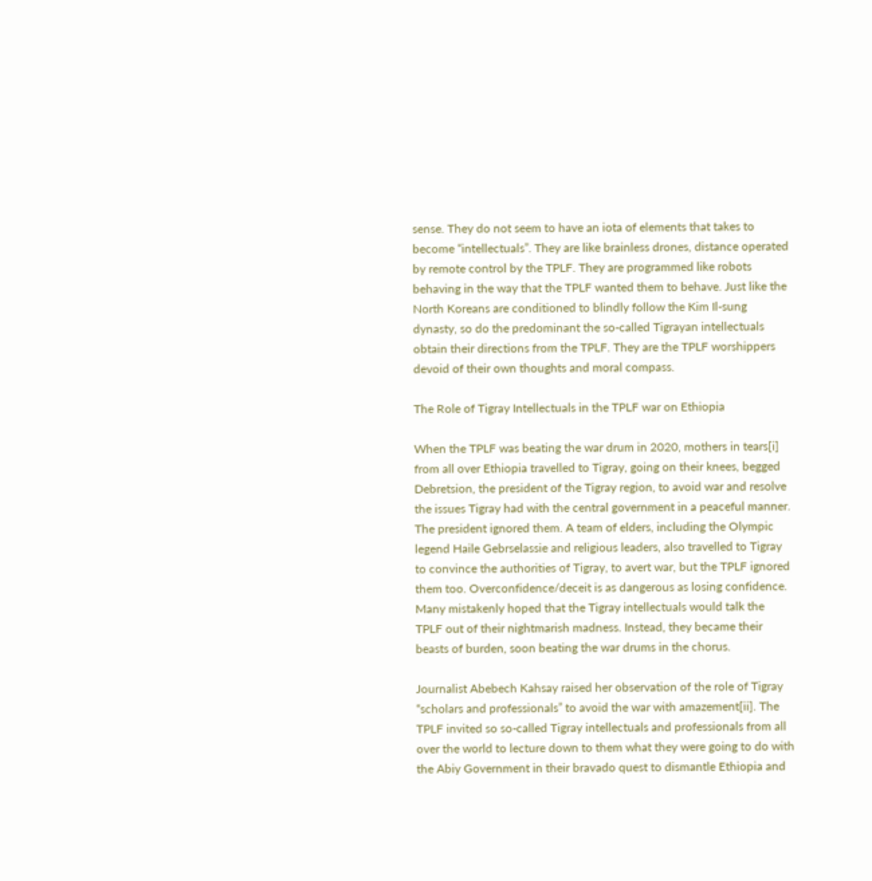sense. They do not seem to have an iota of elements that takes to become “intellectuals”. They are like brainless drones, distance operated by remote control by the TPLF. They are programmed like robots behaving in the way that the TPLF wanted them to behave. Just like the North Koreans are conditioned to blindly follow the Kim Il-sung dynasty, so do the predominant the so-called Tigrayan intellectuals obtain their directions from the TPLF. They are the TPLF worshippers devoid of their own thoughts and moral compass.

The Role of Tigray Intellectuals in the TPLF war on Ethiopia

When the TPLF was beating the war drum in 2020, mothers in tears[i]   from all over Ethiopia travelled to Tigray, going on their knees, begged Debretsion, the president of the Tigray region, to avoid war and resolve the issues Tigray had with the central government in a peaceful manner. The president ignored them. A team of elders, including the Olympic legend Haile Gebrselassie and religious leaders, also travelled to Tigray to convince the authorities of Tigray, to avert war, but the TPLF ignored them too. Overconfidence/deceit is as dangerous as losing confidence. Many mistakenly hoped that the Tigray intellectuals would talk the TPLF out of their nightmarish madness. Instead, they became their beasts of burden, soon beating the war drums in the chorus.

Journalist Abebech Kahsay raised her observation of the role of Tigray “scholars and professionals” to avoid the war with amazement[ii]. The TPLF invited so so-called Tigray intellectuals and professionals from all over the world to lecture down to them what they were going to do with the Abiy Government in their bravado quest to dismantle Ethiopia and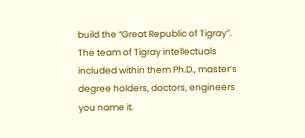build the “Great Republic of Tigray”. The team of Tigray intellectuals included within them Ph.D., master’s degree holders, doctors, engineers you name it.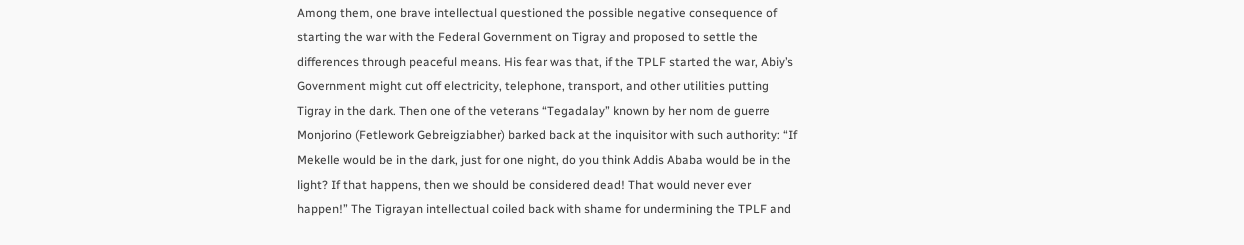Among them, one brave intellectual questioned the possible negative consequence of starting the war with the Federal Government on Tigray and proposed to settle the differences through peaceful means. His fear was that, if the TPLF started the war, Abiy’s Government might cut off electricity, telephone, transport, and other utilities putting Tigray in the dark. Then one of the veterans “Tegadalay” known by her nom de guerre Monjorino (Fetlework Gebreigziabher) barked back at the inquisitor with such authority: “If Mekelle would be in the dark, just for one night, do you think Addis Ababa would be in the light? If that happens, then we should be considered dead! That would never ever happen!” The Tigrayan intellectual coiled back with shame for undermining the TPLF and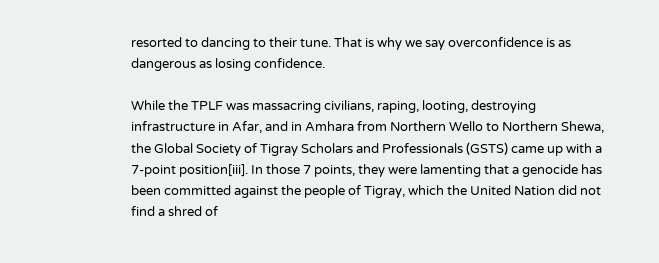resorted to dancing to their tune. That is why we say overconfidence is as dangerous as losing confidence.

While the TPLF was massacring civilians, raping, looting, destroying infrastructure in Afar, and in Amhara from Northern Wello to Northern Shewa, the Global Society of Tigray Scholars and Professionals (GSTS) came up with a 7-point position[iii]. In those 7 points, they were lamenting that a genocide has been committed against the people of Tigray, which the United Nation did not find a shred of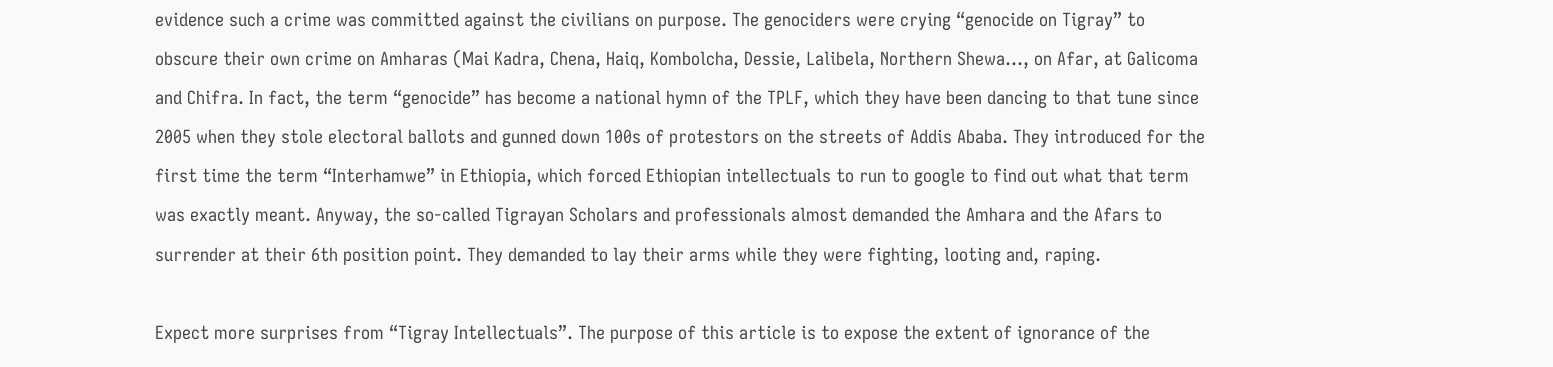evidence such a crime was committed against the civilians on purpose. The genociders were crying “genocide on Tigray” to obscure their own crime on Amharas (Mai Kadra, Chena, Haiq, Kombolcha, Dessie, Lalibela, Northern Shewa…, on Afar, at Galicoma and Chifra. In fact, the term “genocide” has become a national hymn of the TPLF, which they have been dancing to that tune since 2005 when they stole electoral ballots and gunned down 100s of protestors on the streets of Addis Ababa. They introduced for the first time the term “Interhamwe” in Ethiopia, which forced Ethiopian intellectuals to run to google to find out what that term was exactly meant. Anyway, the so-called Tigrayan Scholars and professionals almost demanded the Amhara and the Afars to surrender at their 6th position point. They demanded to lay their arms while they were fighting, looting and, raping.

Expect more surprises from “Tigray Intellectuals”. The purpose of this article is to expose the extent of ignorance of the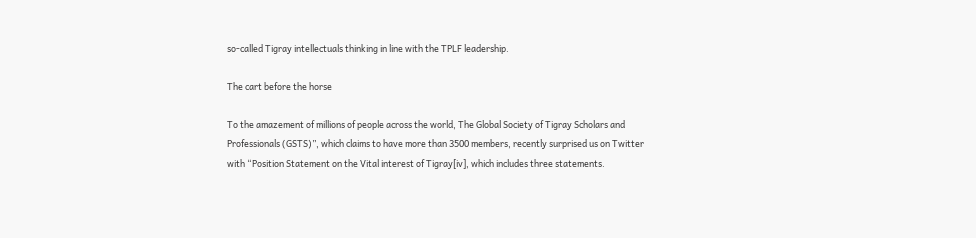so-called Tigray intellectuals thinking in line with the TPLF leadership.

The cart before the horse

To the amazement of millions of people across the world, The Global Society of Tigray Scholars and Professionals (GSTS)”, which claims to have more than 3500 members, recently surprised us on Twitter with “Position Statement on the Vital interest of Tigray[iv], which includes three statements.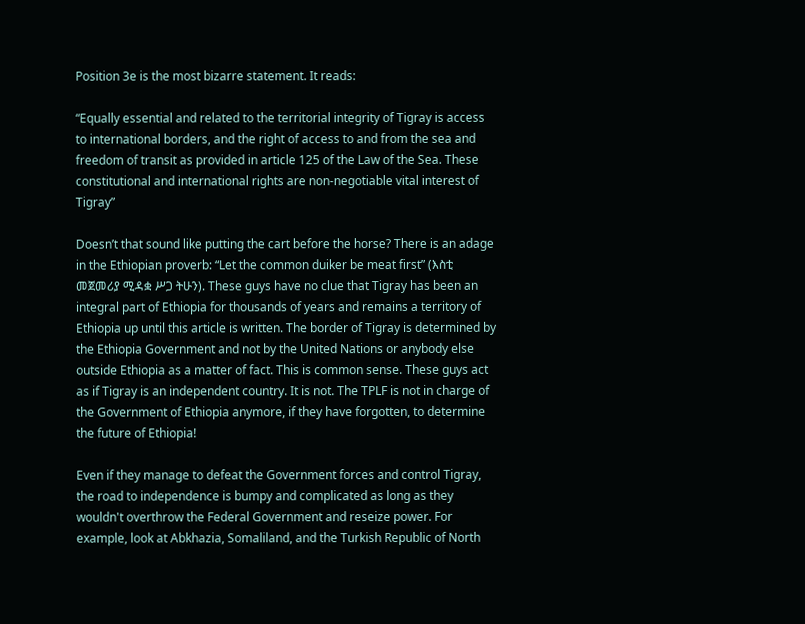Position 3e is the most bizarre statement. It reads:

“Equally essential and related to the territorial integrity of Tigray is access to international borders, and the right of access to and from the sea and freedom of transit as provided in article 125 of the Law of the Sea. These constitutional and international rights are non-negotiable vital interest of Tigray”

Doesn’t that sound like putting the cart before the horse? There is an adage in the Ethiopian proverb: “Let the common duiker be meat first” (እስቲ መጀመሪያ ሚዳቋ ሥጋ ትሁን). These guys have no clue that Tigray has been an integral part of Ethiopia for thousands of years and remains a territory of Ethiopia up until this article is written. The border of Tigray is determined by the Ethiopia Government and not by the United Nations or anybody else outside Ethiopia as a matter of fact. This is common sense. These guys act as if Tigray is an independent country. It is not. The TPLF is not in charge of the Government of Ethiopia anymore, if they have forgotten, to determine the future of Ethiopia!

Even if they manage to defeat the Government forces and control Tigray, the road to independence is bumpy and complicated as long as they wouldn't overthrow the Federal Government and reseize power. For example, look at Abkhazia, Somaliland, and the Turkish Republic of North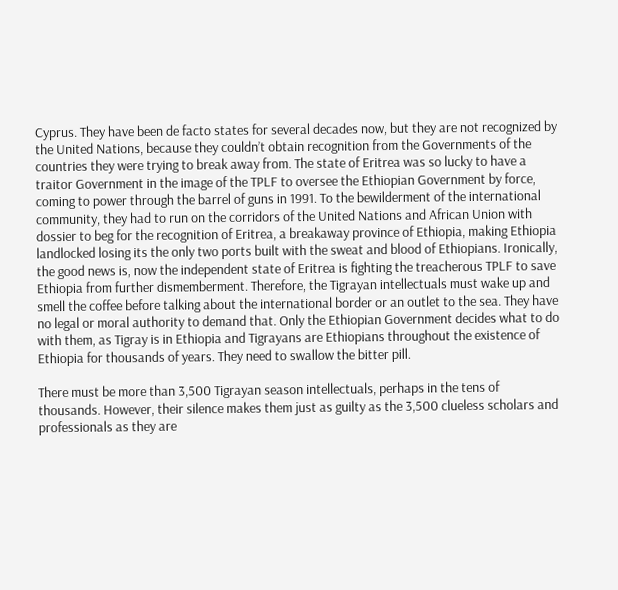Cyprus. They have been de facto states for several decades now, but they are not recognized by the United Nations, because they couldn’t obtain recognition from the Governments of the countries they were trying to break away from. The state of Eritrea was so lucky to have a traitor Government in the image of the TPLF to oversee the Ethiopian Government by force, coming to power through the barrel of guns in 1991. To the bewilderment of the international community, they had to run on the corridors of the United Nations and African Union with dossier to beg for the recognition of Eritrea, a breakaway province of Ethiopia, making Ethiopia landlocked losing its the only two ports built with the sweat and blood of Ethiopians. Ironically, the good news is, now the independent state of Eritrea is fighting the treacherous TPLF to save Ethiopia from further dismemberment. Therefore, the Tigrayan intellectuals must wake up and smell the coffee before talking about the international border or an outlet to the sea. They have no legal or moral authority to demand that. Only the Ethiopian Government decides what to do with them, as Tigray is in Ethiopia and Tigrayans are Ethiopians throughout the existence of Ethiopia for thousands of years. They need to swallow the bitter pill.

There must be more than 3,500 Tigrayan season intellectuals, perhaps in the tens of thousands. However, their silence makes them just as guilty as the 3,500 clueless scholars and professionals as they are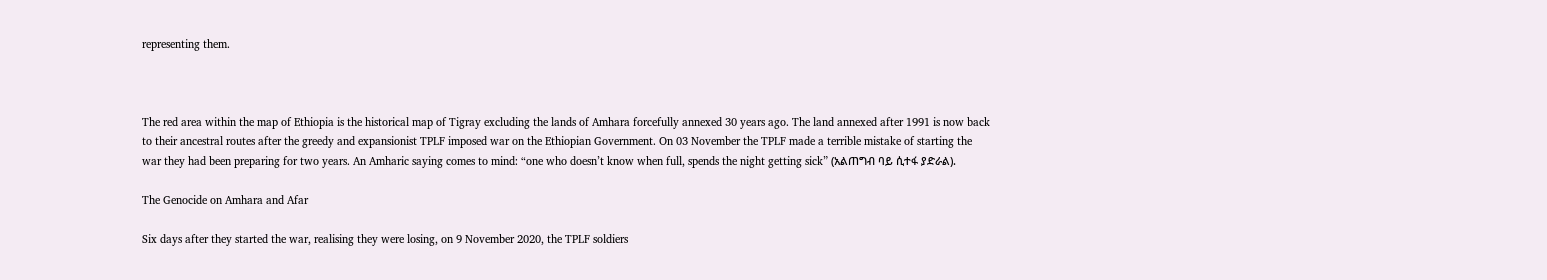representing them.



The red area within the map of Ethiopia is the historical map of Tigray excluding the lands of Amhara forcefully annexed 30 years ago. The land annexed after 1991 is now back to their ancestral routes after the greedy and expansionist TPLF imposed war on the Ethiopian Government. On 03 November the TPLF made a terrible mistake of starting the war they had been preparing for two years. An Amharic saying comes to mind: “one who doesn’t know when full, spends the night getting sick” (አልጠግብ ባይ ሲተፋ ያድራል).

The Genocide on Amhara and Afar

Six days after they started the war, realising they were losing, on 9 November 2020, the TPLF soldiers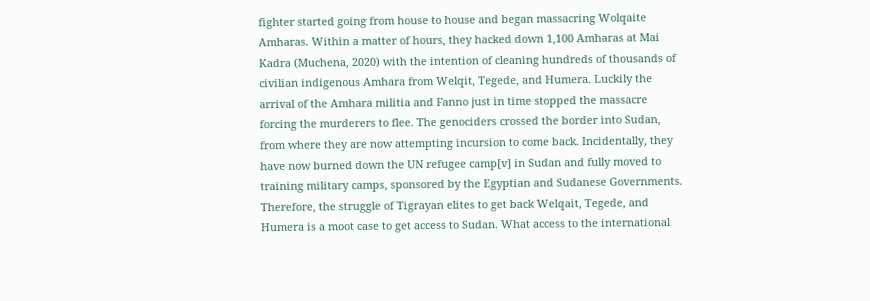fighter started going from house to house and began massacring Wolqaite Amharas. Within a matter of hours, they hacked down 1,100 Amharas at Mai Kadra (Muchena, 2020) with the intention of cleaning hundreds of thousands of civilian indigenous Amhara from Welqit, Tegede, and Humera. Luckily the arrival of the Amhara militia and Fanno just in time stopped the massacre forcing the murderers to flee. The genociders crossed the border into Sudan, from where they are now attempting incursion to come back. Incidentally, they have now burned down the UN refugee camp[v] in Sudan and fully moved to training military camps, sponsored by the Egyptian and Sudanese Governments. Therefore, the struggle of Tigrayan elites to get back Welqait, Tegede, and Humera is a moot case to get access to Sudan. What access to the international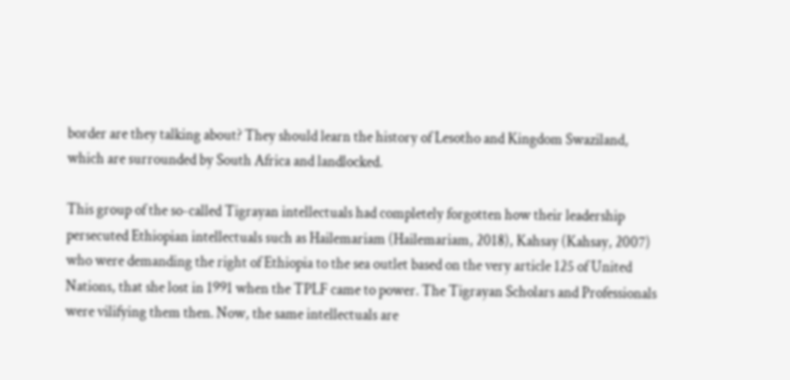border are they talking about? They should learn the history of Lesotho and Kingdom Swaziland, which are surrounded by South Africa and landlocked.

This group of the so-called Tigrayan intellectuals had completely forgotten how their leadership persecuted Ethiopian intellectuals such as Hailemariam (Hailemariam, 2018), Kahsay (Kahsay, 2007) who were demanding the right of Ethiopia to the sea outlet based on the very article 125 of United Nations, that she lost in 1991 when the TPLF came to power. The Tigrayan Scholars and Professionals were vilifying them then. Now, the same intellectuals are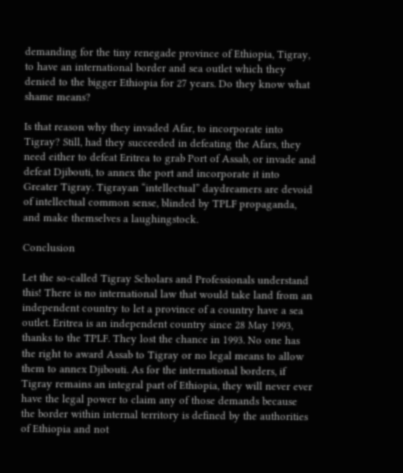demanding for the tiny renegade province of Ethiopia, Tigray, to have an international border and sea outlet which they denied to the bigger Ethiopia for 27 years. Do they know what shame means?

Is that reason why they invaded Afar, to incorporate into Tigray? Still, had they succeeded in defeating the Afars, they need either to defeat Eritrea to grab Port of Assab, or invade and defeat Djibouti, to annex the port and incorporate it into Greater Tigray. Tigrayan “intellectual” daydreamers are devoid of intellectual common sense, blinded by TPLF propaganda, and make themselves a laughingstock.

Conclusion

Let the so-called Tigray Scholars and Professionals understand this! There is no international law that would take land from an independent country to let a province of a country have a sea outlet. Eritrea is an independent country since 28 May 1993, thanks to the TPLF. They lost the chance in 1993. No one has the right to award Assab to Tigray or no legal means to allow them to annex Djibouti. As for the international borders, if Tigray remains an integral part of Ethiopia, they will never ever have the legal power to claim any of those demands because the border within internal territory is defined by the authorities of Ethiopia and not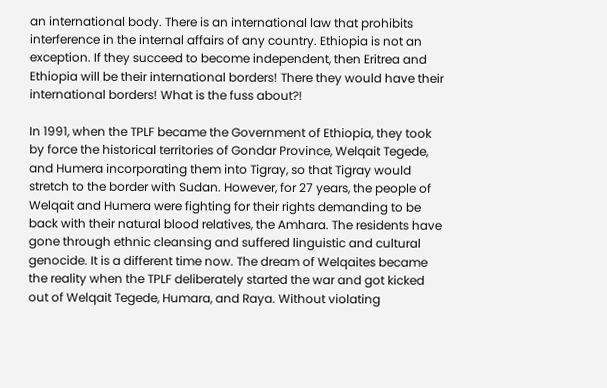an international body. There is an international law that prohibits interference in the internal affairs of any country. Ethiopia is not an exception. If they succeed to become independent, then Eritrea and Ethiopia will be their international borders! There they would have their international borders! What is the fuss about?!

In 1991, when the TPLF became the Government of Ethiopia, they took by force the historical territories of Gondar Province, Welqait Tegede, and Humera incorporating them into Tigray, so that Tigray would stretch to the border with Sudan. However, for 27 years, the people of Welqait and Humera were fighting for their rights demanding to be back with their natural blood relatives, the Amhara. The residents have gone through ethnic cleansing and suffered linguistic and cultural genocide. It is a different time now. The dream of Welqaites became the reality when the TPLF deliberately started the war and got kicked out of Welqait Tegede, Humara, and Raya. Without violating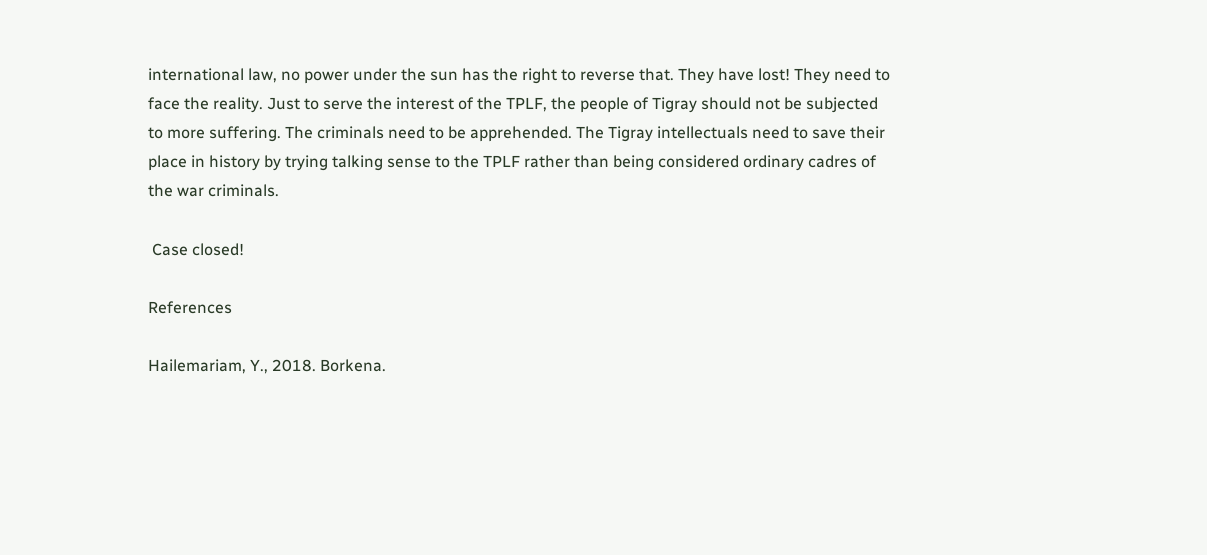international law, no power under the sun has the right to reverse that. They have lost! They need to face the reality. Just to serve the interest of the TPLF, the people of Tigray should not be subjected to more suffering. The criminals need to be apprehended. The Tigray intellectuals need to save their place in history by trying talking sense to the TPLF rather than being considered ordinary cadres of the war criminals.

 Case closed!

References

Hailemariam, Y., 2018. Borkena.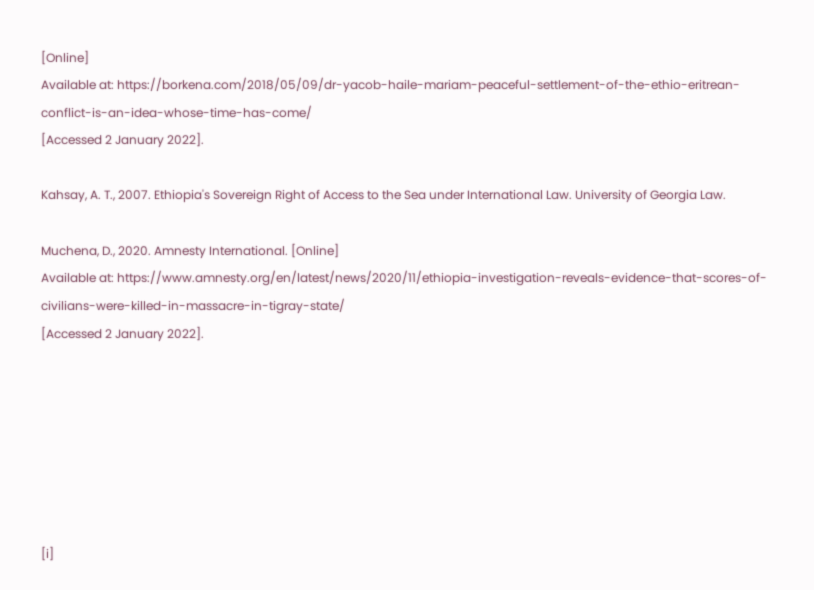[Online]
Available at: https://borkena.com/2018/05/09/dr-yacob-haile-mariam-peaceful-settlement-of-the-ethio-eritrean-conflict-is-an-idea-whose-time-has-come/
[Accessed 2 January 2022].

Kahsay, A. T., 2007. Ethiopia's Sovereign Right of Access to the Sea under International Law. University of Georgia Law.

Muchena, D., 2020. Amnesty International. [Online]
Available at: https://www.amnesty.org/en/latest/news/2020/11/ethiopia-investigation-reveals-evidence-that-scores-of-civilians-were-killed-in-massacre-in-tigray-state/
[Accessed 2 January 2022].







[i]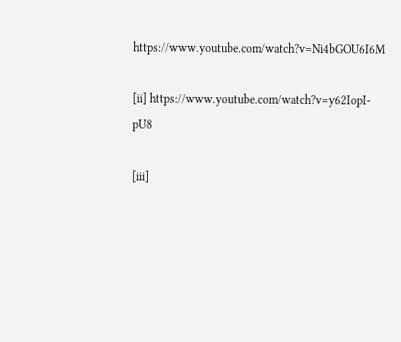https://www.youtube.com/watch?v=Ni4bGOU6I6M

[ii] https://www.youtube.com/watch?v=y62IopI-pU8

[iii]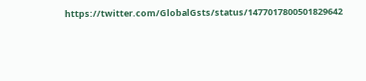https://twitter.com/GlobalGsts/status/1477017800501829642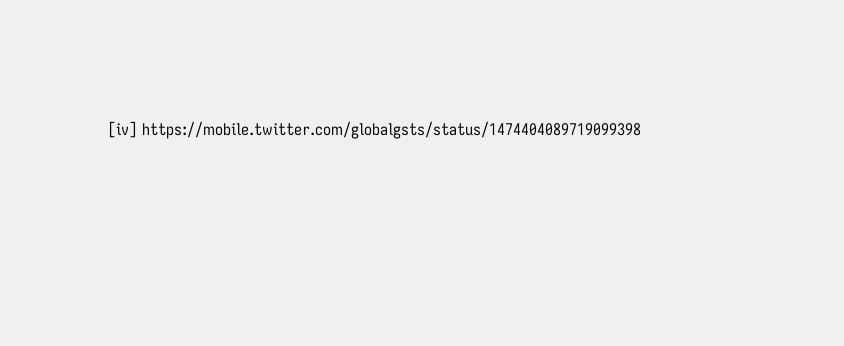[iv] https://mobile.twitter.com/globalgsts/status/1474404089719099398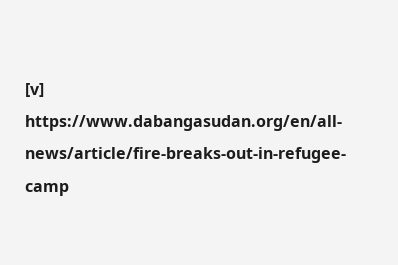[v] https://www.dabangasudan.org/en/all-news/article/fire-breaks-out-in-refugee-camp